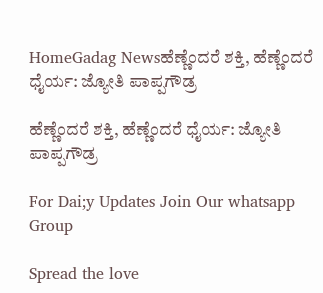HomeGadag Newsಹೆಣ್ಣೆಂದರೆ ಶಕ್ತಿ, ಹೆಣ್ಣೆಂದರೆ ಧೈರ್ಯ: ಜ್ಯೋತಿ ಪಾಪ್ಪಗೌಡ್ರ

ಹೆಣ್ಣೆಂದರೆ ಶಕ್ತಿ, ಹೆಣ್ಣೆಂದರೆ ಧೈರ್ಯ: ಜ್ಯೋತಿ ಪಾಪ್ಪಗೌಡ್ರ

For Dai;y Updates Join Our whatsapp Group

Spread the love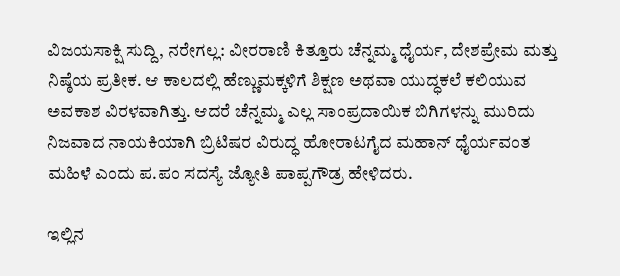ವಿಜಯಸಾಕ್ಷಿ ಸುದ್ದಿ, ನರೇಗಲ್ಲ: ವೀರರಾಣಿ ಕಿತ್ತೂರು ಚೆನ್ನಮ್ಮ ಧೈರ್ಯ, ದೇಶಪ್ರೇಮ ಮತ್ತು ನಿಷ್ಠೆಯ ಪ್ರತೀಕ. ಆ ಕಾಲದಲ್ಲಿ ಹೆಣ್ಣುಮಕ್ಕಳಿಗೆ ಶಿಕ್ಷಣ ಅಥವಾ ಯುದ್ಧಕಲೆ ಕಲಿಯುವ ಅವಕಾಶ ವಿರಳವಾಗಿತ್ತು. ಆದರೆ ಚೆನ್ನಮ್ಮ ಎಲ್ಲ ಸಾಂಪ್ರದಾಯಿಕ ಬಿಗಿಗಳನ್ನು ಮುರಿದು ನಿಜವಾದ ನಾಯಕಿಯಾಗಿ ಬ್ರಿಟಿಷರ ವಿರುದ್ಧ ಹೋರಾಟಗೈದ ಮಹಾನ್ ಧೈರ್ಯವಂತ ಮಹಿಳೆ ಎಂದು ಪ.ಪಂ ಸದಸ್ಯೆ ಜ್ಯೋತಿ ಪಾಪ್ಪಗೌಡ್ರ ಹೇಳಿದರು.

ಇಲ್ಲಿನ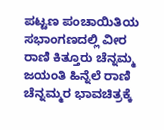ಪಟ್ಟಣ ಪಂಚಾಯಿತಿಯ ಸಭಾಂಗಣದಲ್ಲಿ ವೀರ ರಾಣಿ ಕಿತ್ತೂರು ಚೆನ್ನಮ್ಮ ಜಯಂತಿ ಹಿನ್ನೆಲೆ ರಾಣಿ ಚೆನ್ನಮ್ಮರ ಭಾವಚಿತ್ರಕ್ಕೆ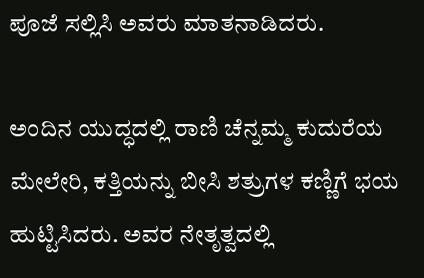ಪೂಜೆ ಸಲ್ಲಿಸಿ ಅವರು ಮಾತನಾಡಿದರು.

ಅಂದಿನ ಯುದ್ಧದಲ್ಲಿ ರಾಣಿ ಚೆನ್ನಮ್ಮ ಕುದುರೆಯ ಮೇಲೇರಿ, ಕತ್ತಿಯನ್ನು ಬೀಸಿ ಶತ್ರುಗಳ ಕಣ್ಣಿಗೆ ಭಯ ಹುಟ್ಟಿಸಿದರು. ಅವರ ನೇತೃತ್ವದಲ್ಲಿ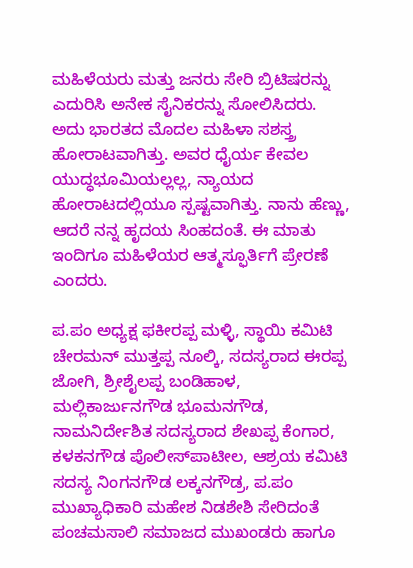ಮಹಿಳೆಯರು ಮತ್ತು ಜನರು ಸೇರಿ ಬ್ರಿಟಿಷರನ್ನು ಎದುರಿಸಿ ಅನೇಕ ಸೈನಿಕರನ್ನು ಸೋಲಿಸಿದರು. ಅದು ಭಾರತದ ಮೊದಲ ಮಹಿಳಾ ಸಶಸ್ತ್ರ ಹೋರಾಟವಾಗಿತ್ತು. ಅವರ ಧೈರ್ಯ ಕೇವಲ ಯುದ್ಧಭೂಮಿಯಲ್ಲಲ್ಲ, ನ್ಯಾಯದ ಹೋರಾಟದಲ್ಲಿಯೂ ಸ್ಪಷ್ಟವಾಗಿತ್ತು. ನಾನು ಹೆಣ್ಣು, ಆದರೆ ನನ್ನ ಹೃದಯ ಸಿಂಹದಂತೆ. ಈ ಮಾತು ಇಂದಿಗೂ ಮಹಿಳೆಯರ ಆತ್ಮಸ್ಫೂರ್ತಿಗೆ ಪ್ರೇರಣೆ ಎಂದರು.

ಪ.ಪಂ ಅಧ್ಯಕ್ಷ ಫಕೀರಪ್ಪ ಮಳ್ಳಿ, ಸ್ಥಾಯಿ ಕಮಿಟಿ ಚೇರಮನ್ ಮುತ್ತಪ್ಪ ನೂಲ್ಕಿ, ಸದಸ್ಯರಾದ ಈರಪ್ಪ ಜೋಗಿ, ಶ್ರೀಶೈಲಪ್ಪ ಬಂಡಿಹಾಳ, ಮಲ್ಲಿಕಾರ್ಜುನಗೌಡ ಭೂಮನಗೌಡ, ನಾಮನಿರ್ದೇಶಿತ ಸದಸ್ಯರಾದ ಶೇಖಪ್ಪ ಕೆಂಗಾರ, ಕಳಕನಗೌಡ ಪೊಲೀಸ್‌ಪಾಟೀಲ, ಆಶ್ರಯ ಕಮಿಟಿ ಸದಸ್ಯ ನಿಂಗನಗೌಡ ಲಕ್ಕನಗೌಡ್ರ, ಪ.ಪಂ ಮುಖ್ಯಾಧಿಕಾರಿ ಮಹೇಶ ನಿಡಶೇಶಿ ಸೇರಿದಂತೆ ಪಂಚಮಸಾಲಿ ಸಮಾಜದ ಮುಖಂಡರು ಹಾಗೂ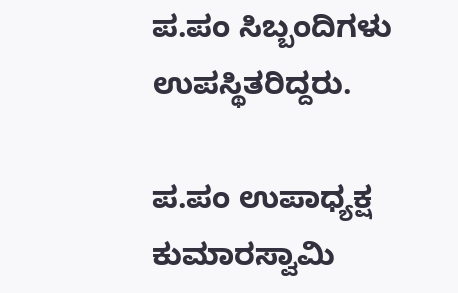ಪ.ಪಂ ಸಿಬ್ಬಂದಿಗಳು ಉಪಸ್ಥಿತರಿದ್ದರು.

ಪ.ಪಂ ಉಪಾಧ್ಯಕ್ಷ ಕುಮಾರಸ್ವಾಮಿ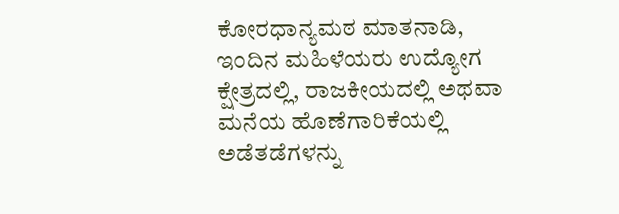ಕೋರಧಾನ್ಯಮಠ ಮಾತನಾಡಿ, ಇಂದಿನ ಮಹಿಳೆಯರು ಉದ್ಯೋಗ ಕ್ಷೇತ್ರದಲ್ಲಿ, ರಾಜಕೀಯದಲ್ಲಿ ಅಥವಾ ಮನೆಯ ಹೊಣೆಗಾರಿಕೆಯಲ್ಲಿ ಅಡೆತಡೆಗಳನ್ನು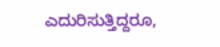ಎದುರಿಸುತ್ತಿದ್ದರೂ,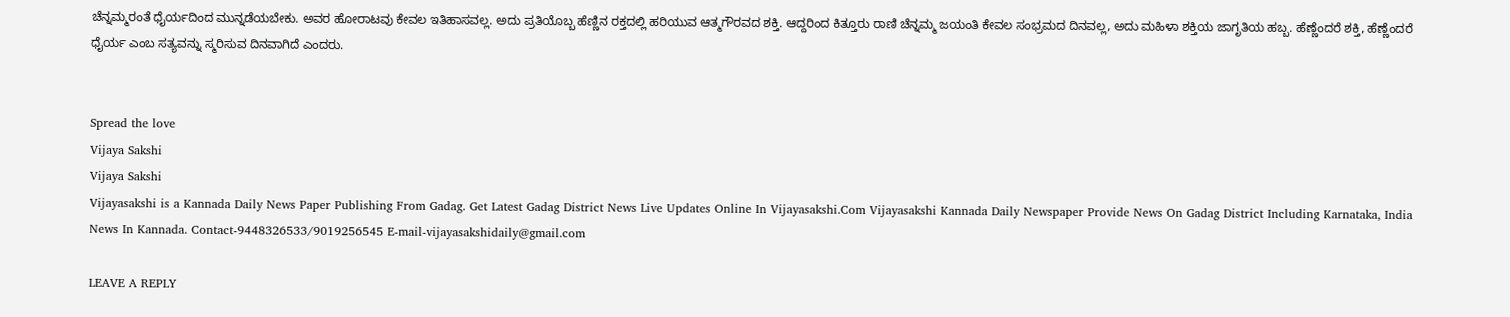ಚೆನ್ನಮ್ಮರಂತೆ ಧೈರ್ಯದಿಂದ ಮುನ್ನಡೆಯಬೇಕು. ಅವರ ಹೋರಾಟವು ಕೇವಲ ಇತಿಹಾಸವಲ್ಲ. ಅದು ಪ್ರತಿಯೊಬ್ಬ ಹೆಣ್ಣಿನ ರಕ್ತದಲ್ಲಿ ಹರಿಯುವ ಆತ್ಮಗೌರವದ ಶಕ್ತಿ. ಆದ್ದರಿಂದ ಕಿತ್ತೂರು ರಾಣಿ ಚೆನ್ನಮ್ಮ ಜಯಂತಿ ಕೇವಲ ಸಂಭ್ರಮದ ದಿನವಲ್ಲ, ಅದು ಮಹಿಳಾ ಶಕ್ತಿಯ ಜಾಗೃತಿಯ ಹಬ್ಬ. ಹೆಣ್ಣೆಂದರೆ ಶಕ್ತಿ, ಹೆಣ್ಣೆಂದರೆ ಧೈರ್ಯ ಎಂಬ ಸತ್ಯವನ್ನು ಸ್ಮರಿಸುವ ದಿನವಾಗಿದೆ ಎಂದರು.


Spread the love
Vijaya Sakshi
Vijaya Sakshi
Vijayasakshi is a Kannada Daily News Paper Publishing From Gadag. Get Latest Gadag District News Live Updates Online In Vijayasakshi.Com Vijayasakshi Kannada Daily Newspaper Provide News On Gadag District Including Karnataka, India News In Kannada. Contact-9448326533/9019256545 E-mail-vijayasakshidaily@gmail.com

LEAVE A REPLY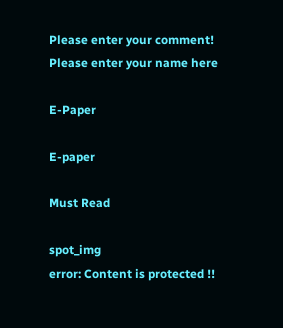Please enter your comment!
Please enter your name here

E-Paper

E-paper

Must Read

spot_img
error: Content is protected !!